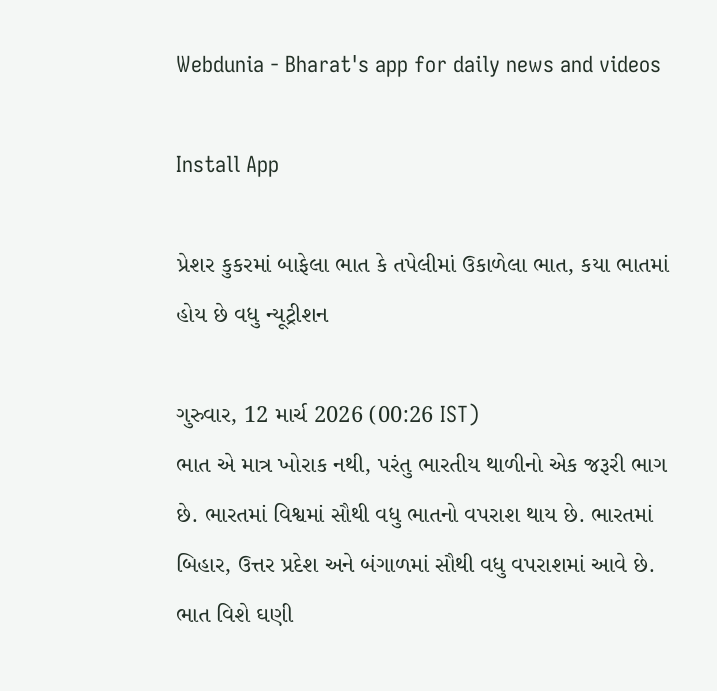Webdunia - Bharat's app for daily news and videos

Install App

પ્રેશર કુકરમાં બાફેલા ભાત કે તપેલીમાં ઉકાળેલા ભાત, કયા ભાતમાં હોય છે વધુ ન્યૂટ્રીશન

ગુરુવાર, 12 માર્ચ 2026 (00:26 IST)
ભાત એ માત્ર ખોરાક નથી, પરંતુ ભારતીય થાળીનો એક જરૂરી ભાગ છે. ભારતમાં વિશ્વમાં સૌથી વધુ ભાતનો વપરાશ થાય છે. ભારતમાં બિહાર, ઉત્તર પ્રદેશ અને બંગાળમાં સૌથી વધુ વપરાશમાં આવે છે. ભાત વિશે ઘણી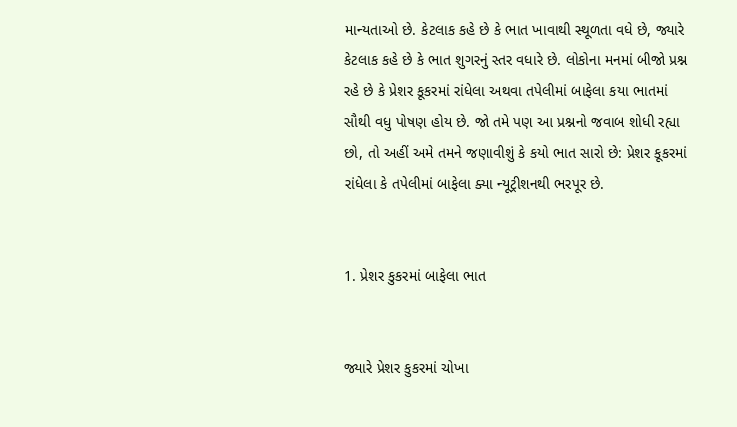માન્યતાઓ છે. કેટલાક કહે છે કે ભાત ખાવાથી સ્થૂળતા વધે છે, જ્યારે કેટલાક કહે છે કે ભાત શુગરનું સ્તર વધારે છે. લોકોના મનમાં બીજો પ્રશ્ન રહે છે કે પ્રેશર કૂકરમાં રાંધેલા અથવા તપેલીમાં બાફેલા કયા ભાતમાં સૌથી વધુ પોષણ હોય છે. જો તમે પણ આ પ્રશ્નનો જવાબ શોધી રહ્યા છો, તો અહીં અમે તમને જણાવીશું કે કયો ભાત સારો છે: પ્રેશર કૂકરમાં રાંધેલા કે તપેલીમાં બાફેલા ક્યા ન્યૂટ્રીશનથી ભરપૂર છે.


1. પ્રેશર કુકરમાં બાફેલા ભાત


જ્યારે પ્રેશર કુકરમાં ચોખા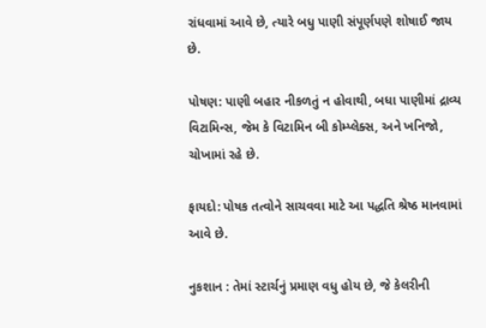રાંધવામાં આવે છે, ત્યારે બધુ પાણી સંપૂર્ણપણે શોષાઈ જાય છે.

પોષણ: પાણી બહાર નીકળતું ન હોવાથી, બધા પાણીમાં દ્રાવ્ય વિટામિન્સ, જેમ કે વિટામિન બી કોમ્પ્લેક્સ, અને ખનિજો, ચોખામાં રહે છે.

ફાયદો: પોષક તત્વોને સાચવવા માટે આ પદ્ધતિ શ્રેષ્ઠ માનવામાં આવે છે.

નુકશાન : તેમાં સ્ટાર્ચનું પ્રમાણ વધુ હોય છે, જે કેલરીની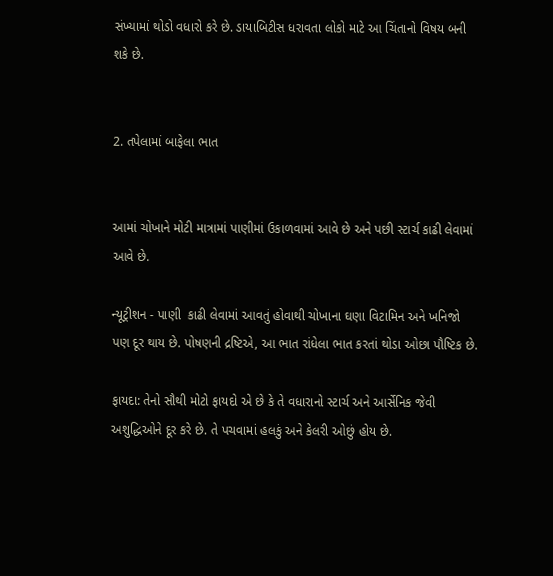સંખ્યામાં થોડો વધારો કરે છે. ડાયાબિટીસ ધરાવતા લોકો માટે આ ચિંતાનો વિષય બની શકે છે.


2. તપેલામાં બાફેલા ભાત


આમાં ચોખાને મોટી માત્રામાં પાણીમાં ઉકાળવામાં આવે છે અને પછી સ્ટાર્ચ કાઢી લેવામાં આવે છે.

ન્યૂટ્રીશન - પાણી  કાઢી લેવામાં આવતું હોવાથી ચોખાના ઘણા વિટામિન અને ખનિજો પણ દૂર થાય છે. પોષણની દ્રષ્ટિએ, આ ભાત રાંધેલા ભાત કરતાં થોડા ઓછા પૌષ્ટિક છે.

ફાયદા: તેનો સૌથી મોટો ફાયદો એ છે કે તે વધારાનો સ્ટાર્ચ અને આર્સેનિક જેવી અશુદ્ધિઓને દૂર કરે છે. તે પચવામાં હલકું અને કેલરી ઓછું હોય છે.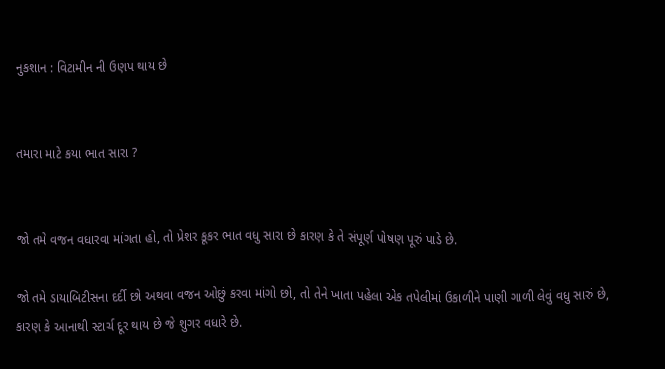નુકશાન : વિટામીન ની ઉણપ થાય છે


તમારા માટે કયા ભાત સારા ?


જો તમે વજન વધારવા માંગતા હો, તો પ્રેશર કૂકર ભાત વધુ સારા છે કારણ કે તે સંપૂર્ણ પોષણ પૂરું પાડે છે.

જો તમે ડાયાબિટીસના દર્દી છો અથવા વજન ઓછું કરવા માંગો છો, તો તેને ખાતા પહેલા એક તપેલીમાં ઉકાળીને પાણી ગાળી લેવું વધુ સારું છે, કારણ કે આનાથી સ્ટાર્ચ દૂર થાય છે જે શુગર વધારે છે.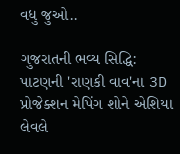વધુ જુઓ..

ગુજરાતની ભવ્ય સિદ્ધિ: પાટણની 'રાણકી વાવ'ના 3D પ્રોજેક્શન મેપિંગ શોને એશિયા લેવલે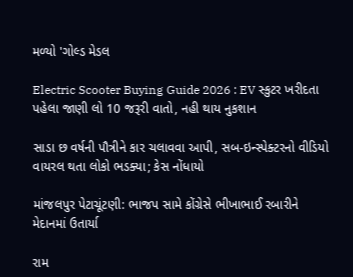મળ્યો 'ગોલ્ડ મેડલ

Electric Scooter Buying Guide 2026 : EV સ્કુટર ખરીદતા પહેલા જાણી લો 10 જરૂરી વાતો, નહી થાય નુકશાન

સાડા છ વર્ષની પૌત્રીને કાર ચલાવવા આપી, સબ-ઇન્સ્પેક્ટરનો વીડિયો વાયરલ થતા લોકો ભડક્યા; કેસ નોંધાયો

માંજલપુર પેટાચૂંટણી: ભાજપ સામે કોંગ્રેસે ભીખાભાઈ રબારીને મેદાનમાં ઉતાર્યા

રામ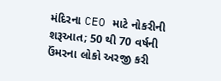મંદિરના CEO માટે નોકરીની શરૂઆત; 50 થી 70 વર્ષની ઉંમરના લોકો અરજી કરી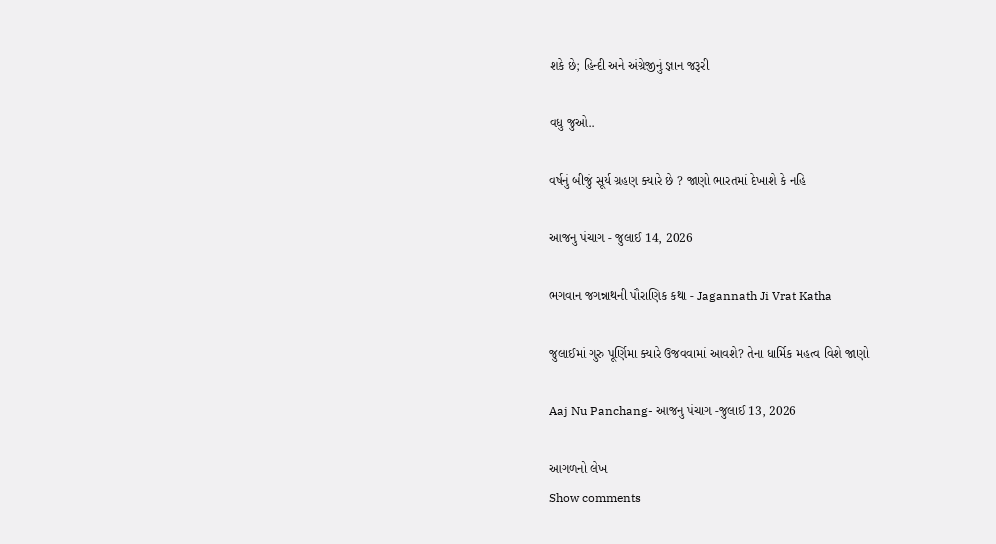શકે છે; હિન્દી અને અંગ્રેજીનું જ્ઞાન જરૂરી

વધુ જુઓ..

વર્ષનું બીજું સૂર્ય ગ્રહણ ક્યારે છે ? જાણો ભારતમાં દેખાશે કે નહિ

આજનુ પંચાગ - જુલાઈ 14, 2026

ભગવાન જગન્નાથની પૌરાણિક કથા - Jagannath Ji Vrat Katha

જુલાઈમાં ગુરુ પૂર્ણિમા ક્યારે ઉજવવામાં આવશે? તેના ધાર્મિક મહત્વ વિશે જાણો

Aaj Nu Panchang- આજનુ પંચાગ -જુલાઈ 13, 2026

આગળનો લેખ
Show comments